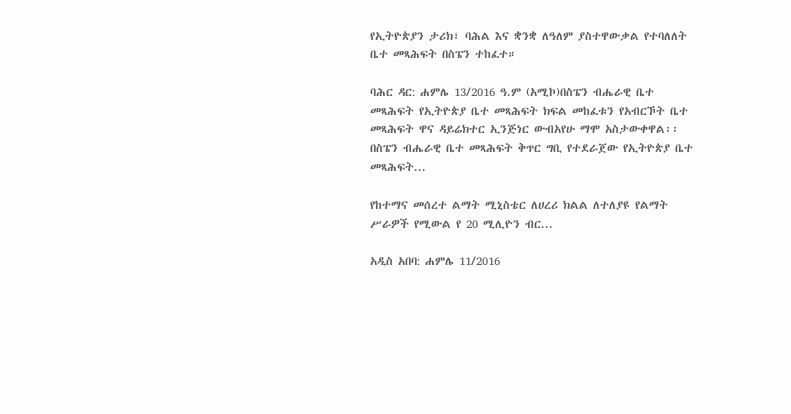የኢትዮጵያን ታሪክ፣ ባሕል እና ቋንቋ ለዓለም ያስተዋውቃል የተባለለት ቤተ መጻሕፍት በስፔን ተከፈተ።

ባሕር ዳር: ሐምሌ 13/2016 ዓ.ም (አሚኮ)በስፔን ብሔራዊ ቤተ መጻሕፍት የኢትዮጵያ ቤተ መጻሕፍት ክፍል መከፈቱን የአብርኾት ቤተ መጻሕፍት ዋና ዳይሬክተር ኢንጅነር ውብአየሁ ማሞ አስታውቀዋል፡፡ በስፔን ብሔራዊ ቤተ መጻሕፍት ቅጥር ግቢ የተደራጀው የኢትዮጵያ ቤተ መጻሕፍት...

የከተማና መሰረተ ልማት ሚኒስቴር ለሀረሪ ክልል ለተለያዩ የልማት ሥራዎች የሚውል የ 20 ሚሊዮን ብር...

አዲስ አበባ: ሐምሌ 11/2016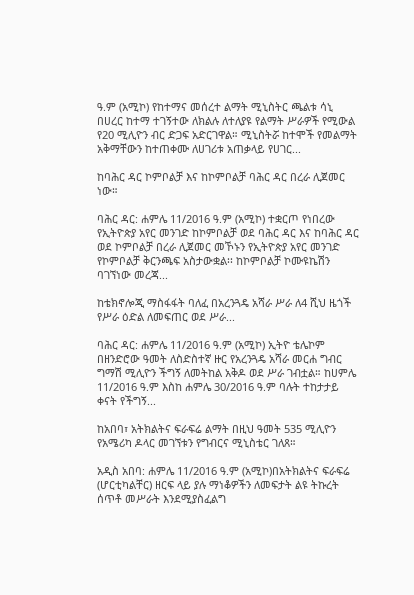ዓ.ም (አሚኮ) የከተማና መሰረተ ልማት ሚኒስትር ጫልቱ ሳኒ በሀረር ከተማ ተገኝተው ለክልሉ ለተለያዩ የልማት ሥራዎች የሚውል የ20 ሚሊዮን ብር ድጋፍ አድርገዋል። ሚኒስትሯ ከተሞች የመልማት አቅማቸውን ከተጠቀሙ ለሀገሪቱ አጠቃላይ የሀገር...

ከባሕር ዳር ኮምቦልቻ እና ከኮምቦልቻ ባሕር ዳር በረራ ሊጀመር ነው።

ባሕር ዳር: ሐምሌ 11/2016 ዓ.ም (አሚኮ) ተቋርጦ የነበረው የኢትዮጵያ አየር መንገድ ከኮምቦልቻ ወደ ባሕር ዳር እና ከባሕር ዳር ወደ ኮምቦልቻ በረራ ሊጀመር መኾኑን የኢትዮጵያ አየር መንገድ የኮምቦልቻ ቅርንጫፍ አስታውቋል፡፡ ከኮምቦልቻ ኮሙዩኬሽን ባገኘነው መረጃ...

ከቴክኖሎጂ ማስፋፋት ባለፈ በአረንጓዴ አሻራ ሥራ ለ4 ሺህ ዜጎች የሥራ ዕድል ለመፍጠር ወደ ሥራ...

ባሕር ዳር: ሐምሌ 11/2016 ዓ.ም (አሚኮ) ኢትዮ ቴሌኮም በዘንድሮው ዓመት ለስድስተኛ ዙር የአረንጓዴ አሻራ መርሐ ግብር ግማሽ ሚሊዮን ችግኝ ለመትከል አቅዶ ወደ ሥራ ገብቷል። ከሀምሌ 11/2016 ዓ.ም እስከ ሐምሌ 30/2016 ዓ.ም ባሉት ተከታታይ ቀናት የችግኝ...

ከአበባ፣ አትክልትና ፍራፍሬ ልማት በዚህ ዓመት 535 ሚሊዮን የአሜሪካ ዶላር መገኘቱን የግብርና ሚኒስቴር ገለጸ።

አዲስ አበባ: ሐምሌ 11/2016 ዓ.ም (አሚኮ)በአትክልትና ፍራፍሬ (ሆርቲካልቸር) ዘርፍ ላይ ያሉ ማነቆዎችን ለመፍታት ልዩ ትኩረት ሰጥቶ መሥራት እንደሚያስፈልግ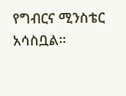የግብርና ሚንስቴር አሳስቧል።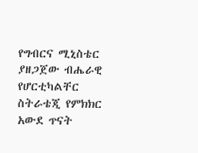የግብርና ሚኒስቴር ያዘጋጀው ብሔራዊ የሆርቲካልቸር ስትራቴጂ የምክክር አውደ ጥናት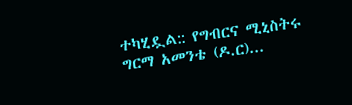ተካሂዷል:: የግብርና ሚኒስትሩ ግርማ አመንቴ (ዶ.ር)...